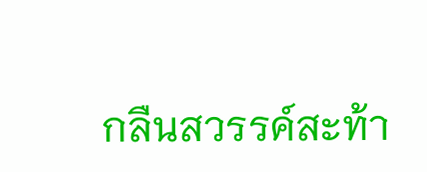กลืนสวรรค์สะท้า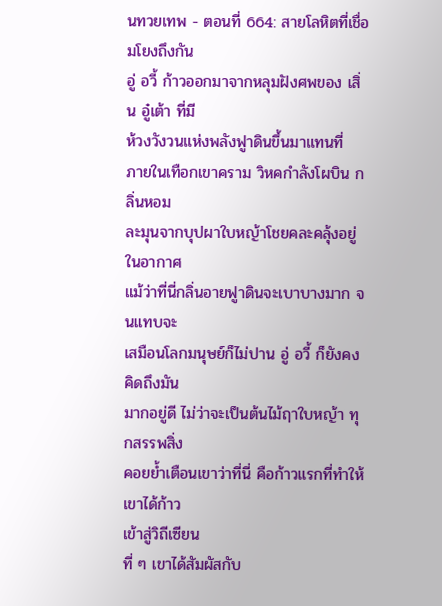นทวยเทพ - ตอนที่ 664: สายโลหิตที่เชื่อมโยงถึงกัน
อู่ อวี้ ก้าวออกมาจากหลุมฝังศพของ เสิ่น อู๋เต้า ที่มี
ห้วงวังวนแห่งพลังฟูาดินขึ้นมาแทนที่
ภายในเทือกเขาคราม วิหคกำลังโผบิน กลิ่นหอม
ละมุนจากบุปผาใบหญ้าโชยคละคลุ้งอยู่ในอากาศ
แม้ว่าที่นี่กลิ่นอายฟูาดินจะเบาบางมาก จนแทบจะ
เสมือนโลกมนุษย์ก็ไม่ปาน อู่ อวี้ ก็ยังคงคิดถึงมัน
มากอยู่ดี ไม่ว่าจะเป็นต้นไม้ฤาใบหญ้า ทุกสรรพสิ่ง
คอยย้ำเตือนเขาว่าที่นี่ คือก้าวแรกที่ทำให้เขาได้ก้าว
เข้าสู่วิถีเซียน
ที่ ๆ เขาได้สัมผัสกับ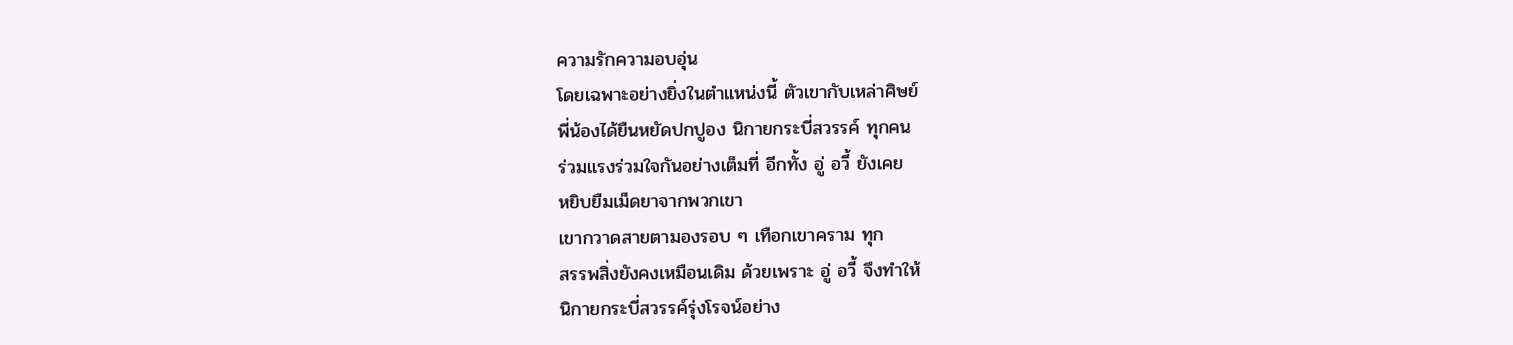ความรักความอบอุ่น
โดยเฉพาะอย่างยิ่งในตำแหน่งนี้ ตัวเขากับเหล่าศิษย์
พี่น้องได้ยืนหยัดปกปูอง นิกายกระบี่สวรรค์ ทุกคน
ร่วมแรงร่วมใจกันอย่างเต็มที่ อีกทั้ง อู่ อวี้ ยังเคย
หยิบยืมเม็ดยาจากพวกเขา
เขากวาดสายตามองรอบ ๆ เทือกเขาคราม ทุก
สรรพสิ่งยังคงเหมือนเดิม ด้วยเพราะ อู่ อวี้ จึงทำให้
นิกายกระบี่สวรรค์รุ่งโรจน์อย่าง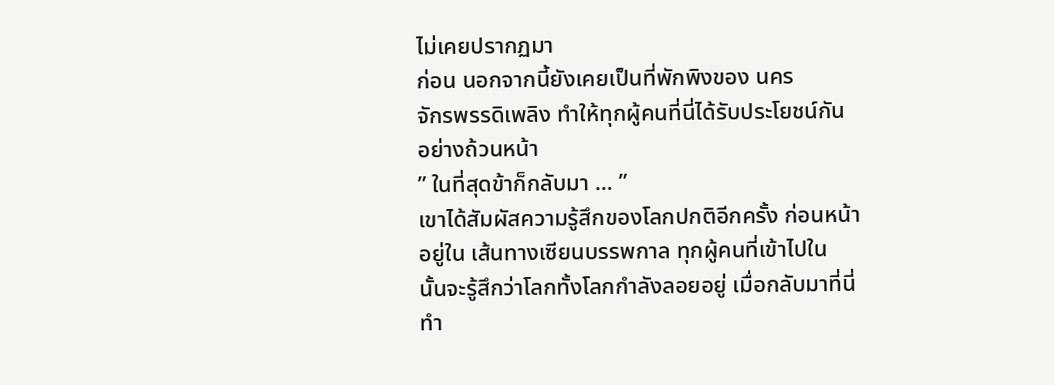ไม่เคยปรากฏมา
ก่อน นอกจากนี้ยังเคยเป็นที่พักพิงของ นคร
จักรพรรดิเพลิง ทำให้ทุกผู้คนที่นี่ได้รับประโยชน์กัน
อย่างถ้วนหน้า
” ในที่สุดข้าก็กลับมา … ”
เขาได้สัมผัสความรู้สึกของโลกปกติอีกครั้ง ก่อนหน้า
อยู่ใน เส้นทางเซียนบรรพกาล ทุกผู้คนที่เข้าไปใน
นั้นจะรู้สึกว่าโลกทั้งโลกกำลังลอยอยู่ เมื่อกลับมาที่นี่
ทำ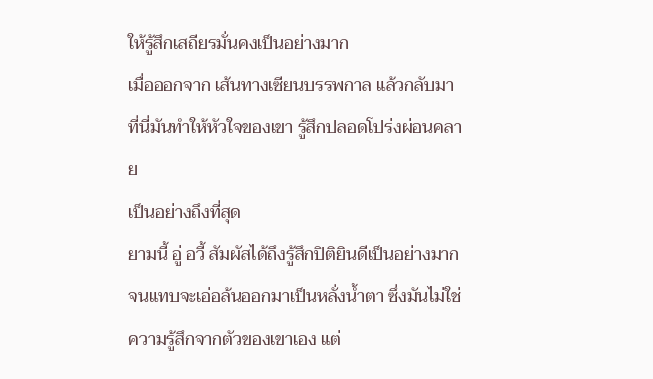ให้รู้สึกเสถียรมั่นคงเป็นอย่างมาก
เมื่อออกจาก เส้นทางเซียนบรรพกาล แล้วกลับมา
ที่นี่มันทำให้หัวใจของเขา รู้สึกปลอดโปร่งผ่อนคลาย
เป็นอย่างถึงที่สุด
ยามนี้ อู่ อวี้ สัมผัสได้ถึงรู้สึกปิติยินดีเป็นอย่างมาก
จนแทบจะเอ่อล้นออกมาเป็นหลั่งน้ำตา ซึ่งมันไม่ใช่
ความรู้สึกจากตัวของเขาเอง แต่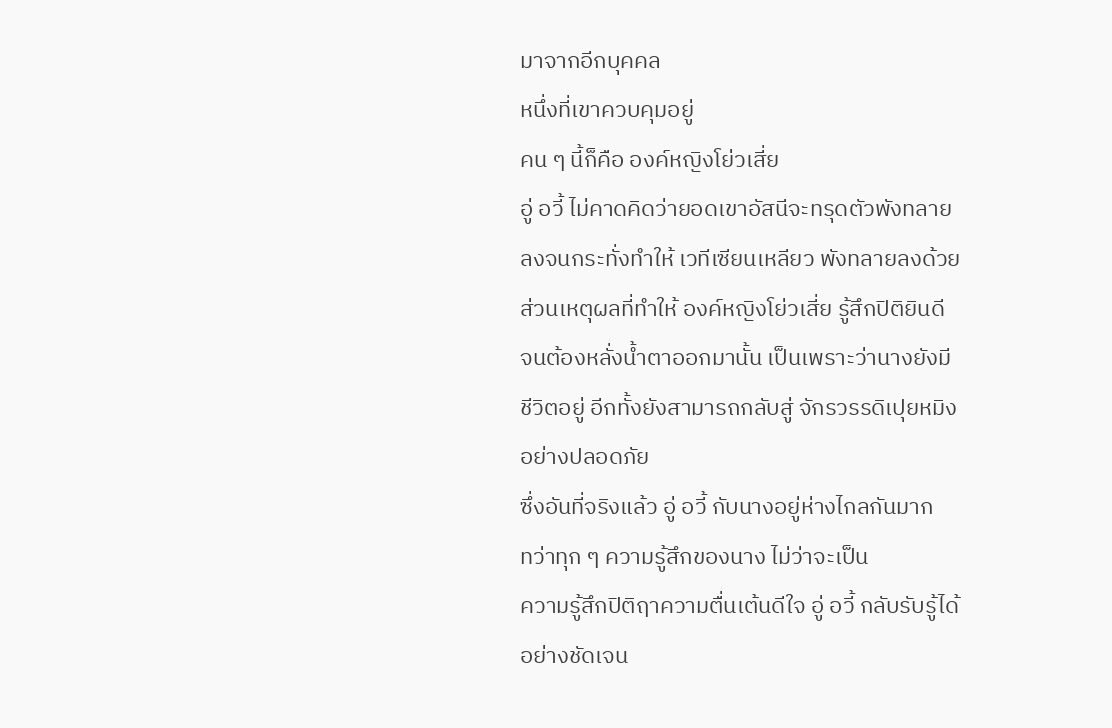มาจากอีกบุคคล
หนึ่งที่เขาควบคุมอยู่
คน ๆ นี้ก็คือ องค์หญิงโย่วเสี่ย
อู่ อวี้ ไม่คาดคิดว่ายอดเขาอัสนีจะทรุดตัวพังทลาย
ลงจนกระทั่งทำให้ เวทีเซียนเหลียว พังทลายลงด้วย
ส่วนเหตุผลที่ทำให้ องค์หญิงโย่วเสี่ย รู้สึกปิติยินดี
จนต้องหลั่งน้ำตาออกมานั้น เป็นเพราะว่านางยังมี
ชีวิตอยู่ อีกทั้งยังสามารถกลับสู่ จักรวรรดิเปุยหมิง
อย่างปลอดภัย
ซึ่งอันที่จริงแล้ว อู่ อวี้ กับนางอยู่ห่างไกลกันมาก
ทว่าทุก ๆ ความรู้สึกของนาง ไม่ว่าจะเป็น
ความรู้สึกปิติฤาความตื่นเต้นดีใจ อู่ อวี้ กลับรับรู้ได้
อย่างชัดเจน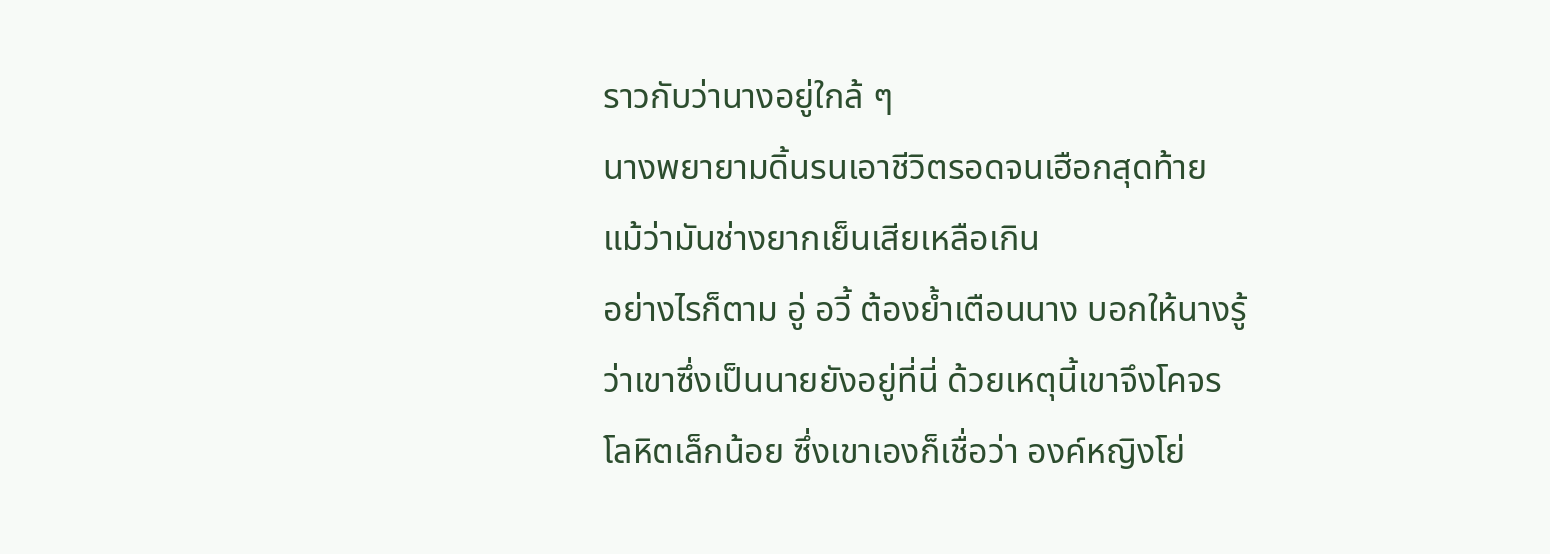ราวกับว่านางอยู่ใกล้ ๆ
นางพยายามดิ้นรนเอาชีวิตรอดจนเฮือกสุดท้าย
แม้ว่ามันช่างยากเย็นเสียเหลือเกิน
อย่างไรก็ตาม อู่ อวี้ ต้องย้ำเตือนนาง บอกให้นางรู้
ว่าเขาซึ่งเป็นนายยังอยู่ที่นี่ ด้วยเหตุนี้เขาจึงโคจร
โลหิตเล็กน้อย ซึ่งเขาเองก็เชื่อว่า องค์หญิงโย่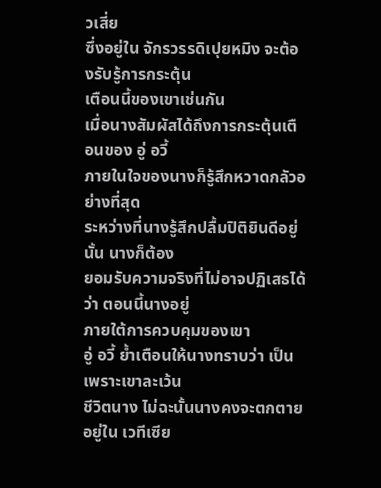วเสี่ย
ซึ่งอยู่ใน จักรวรรดิเปุยหมิง จะต้องรับรู้การกระตุ้น
เตือนนี้ของเขาเช่นกัน
เมื่อนางสัมผัสได้ถึงการกระตุ้นเตือนของ อู่ อวี้
ภายในใจของนางก็รู้สึกหวาดกลัวอย่างที่สุด
ระหว่างที่นางรู้สึกปลื้มปิติยินดีอยู่นั้น นางก็ต้อง
ยอมรับความจริงที่ไม่อาจปฏิเสธได้ว่า ตอนนี้นางอยู่
ภายใต้การควบคุมของเขา
อู่ อวี้ ย้ำเตือนให้นางทราบว่า เป็นเพราะเขาละเว้น
ชีวิตนาง ไม่ฉะนั้นนางคงจะตกตายอยู่ใน เวทีเซีย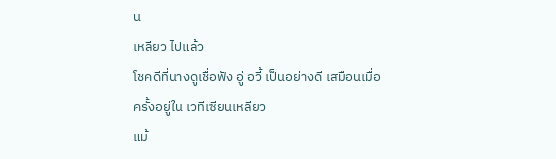น
เหลียว ไปแล้ว
โชคดีที่นางดูเชื่อฟัง อู่ อวี้ เป็นอย่างดี เสมือนเมื่อ
ครั้งอยู่ใน เวทีเซียนเหลียว
แม้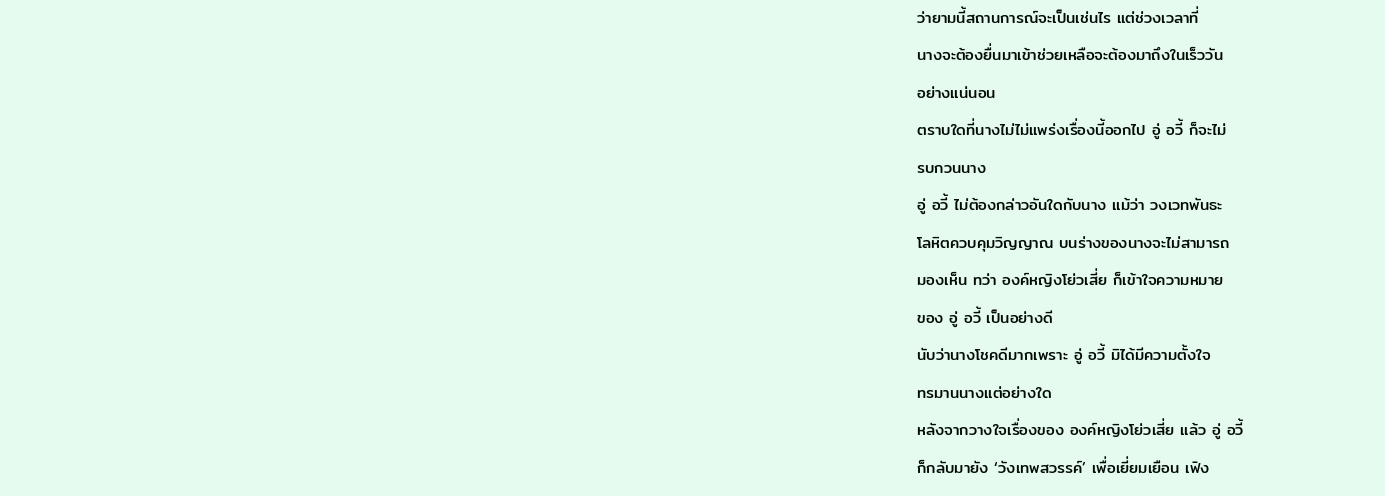ว่ายามนี้สถานการณ์จะเป็นเช่นไร แต่ช่วงเวลาที่
นางจะต้องยื่นมาเข้าช่วยเหลือจะต้องมาถึงในเร็ววัน
อย่างแน่นอน
ตราบใดที่นางไม่ไม่แพร่งเรื่องนี้ออกไป อู่ อวี้ ก็จะไม่
รบกวนนาง
อู่ อวี้ ไม่ต้องกล่าวอันใดกับนาง แม้ว่า วงเวทพันธะ
โลหิตควบคุมวิญญาณ บนร่างของนางจะไม่สามารถ
มองเห็น ทว่า องค์หญิงโย่วเสี่ย ก็เข้าใจความหมาย
ของ อู่ อวี้ เป็นอย่างดี
นับว่านางโชคดีมากเพราะ อู่ อวี้ มิได้มีความตั้งใจ
ทรมานนางแต่อย่างใด
หลังจากวางใจเรื่องของ องค์หญิงโย่วเสี่ย แล้ว อู่ อวี้
ก็กลับมายัง ‘วังเทพสวรรค์’ เพื่อเยี่ยมเยือน เฟิง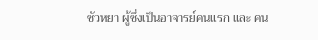ซัวหยา ผู้ซึ่งเป็นอาจารย์คนแรก และ คน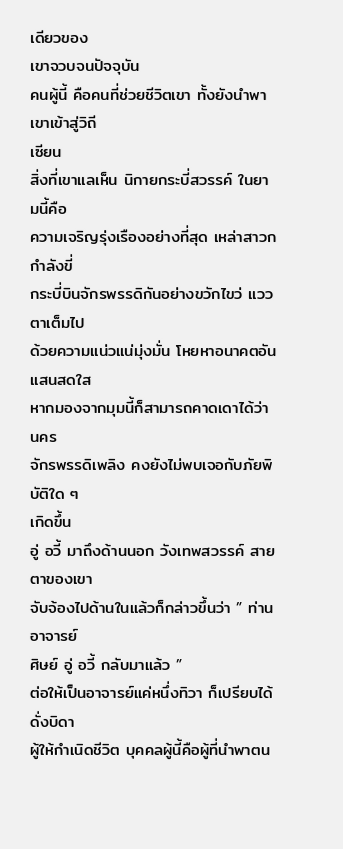เดียวของ
เขาจวบจนปัจจุบัน
คนผู้นี้ คือคนที่ช่วยชีวิตเขา ทั้งยังนำพาเขาเข้าสู่วิถี
เซียน
สิ่งที่เขาแลเห็น นิกายกระบี่สวรรค์ ในยามนี้คือ
ความเจริญรุ่งเรืองอย่างที่สุด เหล่าสาวกกำลังขี่
กระบี่บินจักรพรรดิกันอย่างขวักไขว่ แววตาเต็มไป
ด้วยความแน่วแน่มุ่งมั่น โหยหาอนาคตอันแสนสดใส
หากมองจากมุมนี้ก็สามารถคาดเดาได้ว่า นคร
จักรพรรดิเพลิง คงยังไม่พบเจอกับภัยพิบัติใด ๆ
เกิดขึ้น
อู่ อวี้ มาถึงด้านนอก วังเทพสวรรค์ สายตาของเขา
จับจ้องไปด้านในแล้วก็กล่าวขึ้นว่า ” ท่านอาจารย์
ศิษย์ อู่ อวี้ กลับมาแล้ว ”
ต่อให้เป็นอาจารย์แค่หนึ่งทิวา ก็เปรียบได้ดั่งบิดา
ผู้ให้กำเนิดชีวิต บุคคลผู้นี้คือผู้ที่นำพาตน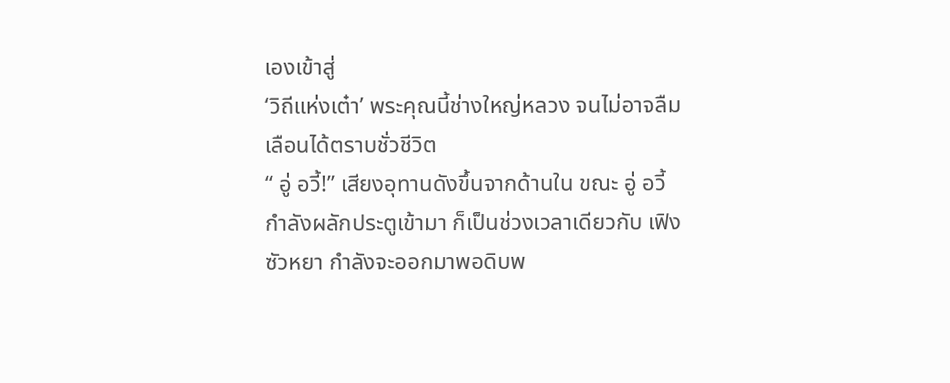เองเข้าสู่
‘วิถีแห่งเต๋า’ พระคุณนี้ช่างใหญ่หลวง จนไม่อาจลืม
เลือนได้ตราบชั่วชีวิต
“ อู่ อวี้!” เสียงอุทานดังขึ้นจากด้านใน ขณะ อู่ อวี้
กำลังผลักประตูเข้ามา ก็เป็นช่วงเวลาเดียวกับ เฟิง
ซัวหยา กำลังจะออกมาพอดิบพ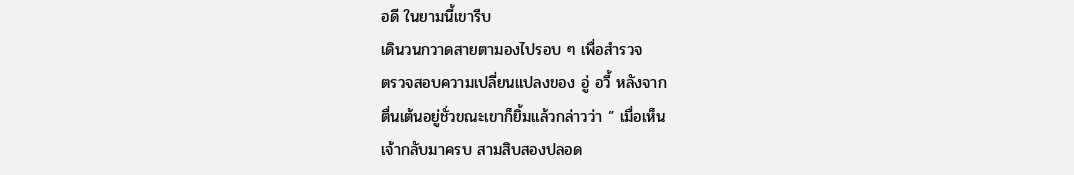อดี ในยามนี้เขารีบ
เดินวนกวาดสายตามองไปรอบ ๆ เพื่อสำรวจ
ตรวจสอบความเปลี่ยนแปลงของ อู่ อวี้ หลังจาก
ตื่นเต้นอยู่ชั่วขณะเขาก็ยิ้มแล้วกล่าวว่า ” เมื่อเห็น
เจ้ากลับมาครบ สามสิบสองปลอด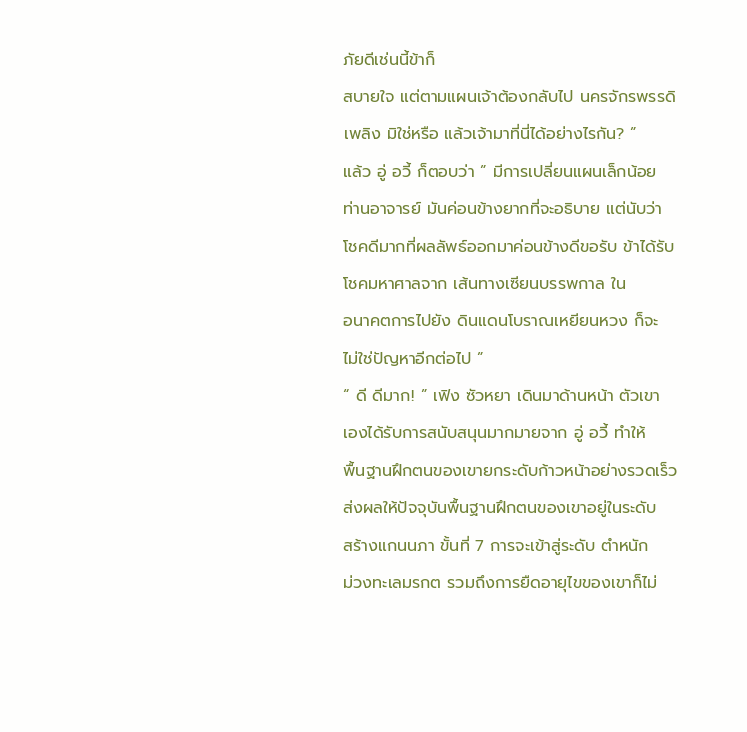ภัยดีเช่นนี้ข้าก็
สบายใจ แต่ตามแผนเจ้าต้องกลับไป นครจักรพรรดิ
เพลิง มิใช่หรือ แล้วเจ้ามาที่นี่ได้อย่างไรกัน? ”
แล้ว อู่ อวี้ ก็ตอบว่า ” มีการเปลี่ยนแผนเล็กน้อย
ท่านอาจารย์ มันค่อนข้างยากที่จะอธิบาย แต่นับว่า
โชคดีมากที่ผลลัพธ์ออกมาค่อนข้างดีขอรับ ข้าได้รับ
โชคมหาศาลจาก เส้นทางเซียนบรรพกาล ใน
อนาคตการไปยัง ดินแดนโบราณเหยียนหวง ก็จะ
ไม่ใช่ปัญหาอีกต่อไป ”
“ ดี ดีมาก! ” เฟิง ซัวหยา เดินมาด้านหน้า ตัวเขา
เองได้รับการสนับสนุนมากมายจาก อู่ อวี้ ทำให้
พื้นฐานฝึกตนของเขายกระดับก้าวหน้าอย่างรวดเร็ว
ส่งผลให้ปัจจุบันพื้นฐานฝึกตนของเขาอยู่ในระดับ
สร้างแกนนภา ขั้นที่ 7 การจะเข้าสู่ระดับ ตำหนัก
ม่วงทะเลมรกต รวมถึงการยืดอายุไขของเขาก็ไม่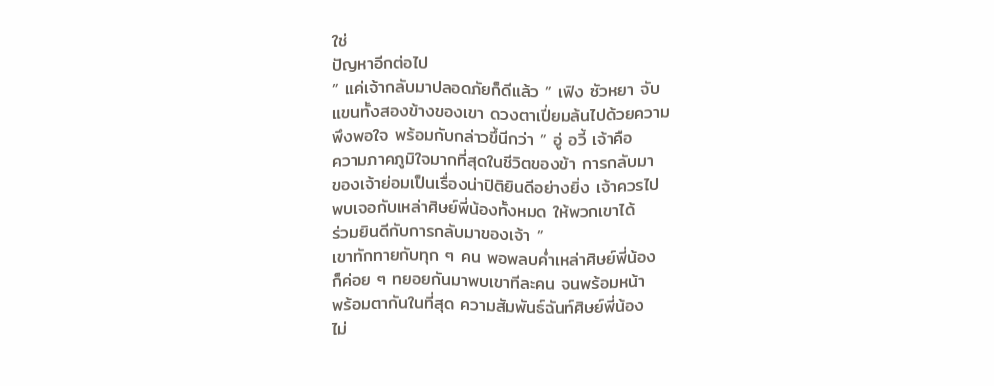ใช่
ปัญหาอีกต่อไป
” แค่เจ้ากลับมาปลอดภัยก็ดีแล้ว ” เฟิง ซัวหยา จับ
แขนทั้งสองข้างของเขา ดวงตาเปี่ยมล้นไปด้วยความ
พึงพอใจ พร้อมกับกล่าวขึ้นีกว่า ” อู่ อวี้ เจ้าคือ
ความภาคภูมิใจมากที่สุดในชีวิตของข้า การกลับมา
ของเจ้าย่อมเป็นเรื่องน่าปิติยินดีอย่างยิ่ง เจ้าควรไป
พบเจอกับเหล่าศิษย์พี่น้องทั้งหมด ให้พวกเขาได้
ร่วมยินดีกับการกลับมาของเจ้า ”
เขาทักทายกับทุก ๆ คน พอพลบค่ำเหล่าศิษย์พี่น้อง
ก็ค่อย ๆ ทยอยกันมาพบเขาทีละคน จนพร้อมหน้า
พร้อมตากันในที่สุด ความสัมพันธ์ฉันท์ศิษย์พี่น้อง
ไม่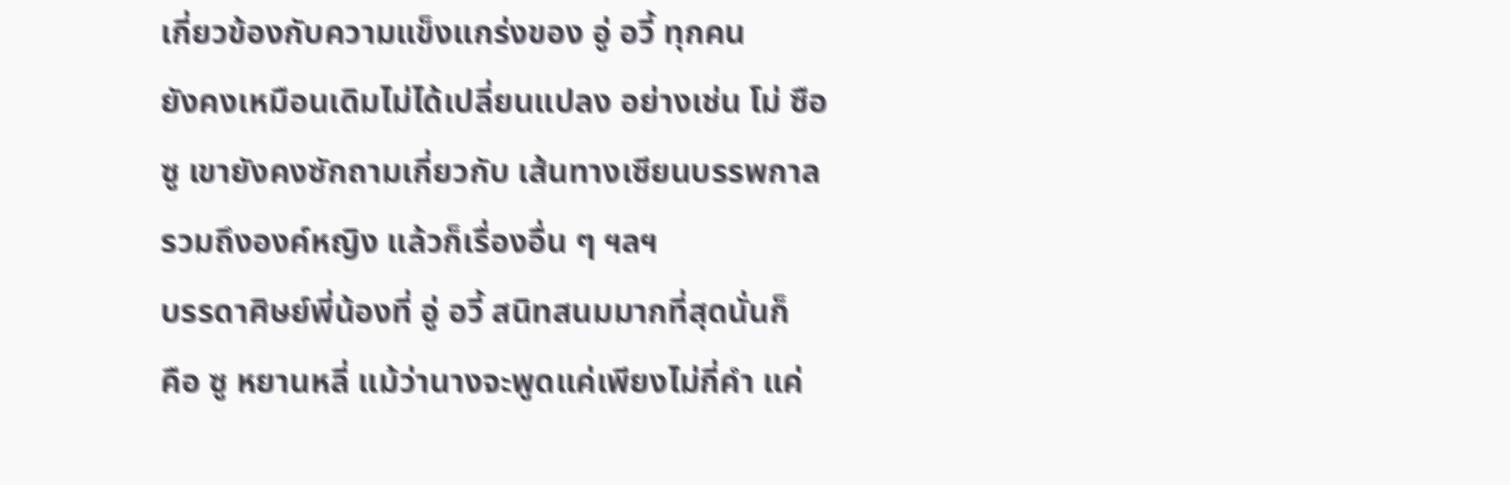เกี่ยวข้องกับความแข็งแกร่งของ อู่ อวี้ ทุกคน
ยังคงเหมือนเดิมไม่ได้เปลี่ยนแปลง อย่างเช่น โม่ ซือ
ซู เขายังคงซักถามเกี่ยวกับ เส้นทางเซียนบรรพกาล
รวมถึงองค์หญิง แล้วก็เรื่องอื่น ๆ ฯลฯ
บรรดาศิษย์พี่น้องที่ อู่ อวี้ สนิทสนมมากที่สุดนั่นก็
คือ ซู หยานหลี่ แม้ว่านางจะพูดแค่เพียงไม่กี่คำ แค่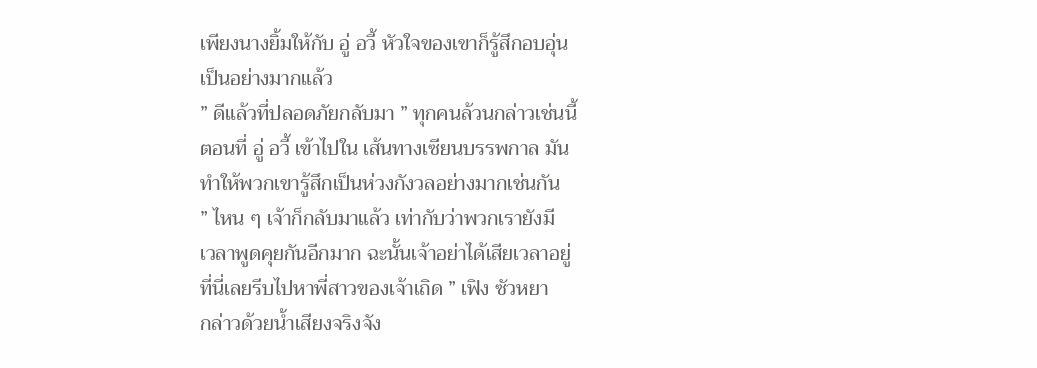เพียงนางยิ้มให้กับ อู่ อวี้ หัวใจของเขาก็รู้สึกอบอุ่น
เป็นอย่างมากแล้ว
” ดีแล้วที่ปลอดภัยกลับมา ” ทุกคนล้วนกล่าวเช่นนี้
ตอนที่ อู่ อวี้ เข้าไปใน เส้นทางเซียนบรรพกาล มัน
ทำให้พวกเขารู้สึกเป็นห่วงกังวลอย่างมากเช่นกัน
” ไหน ๆ เจ้าก็กลับมาแล้ว เท่ากับว่าพวกเรายังมี
เวลาพูดคุยกันอีกมาก ฉะนั้นเจ้าอย่าได้เสียเวลาอยู่
ที่นี่เลยรีบไปหาพี่สาวของเจ้าเถิด ” เฟิง ซัวหยา
กล่าวด้วยน้ำเสียงจริงจัง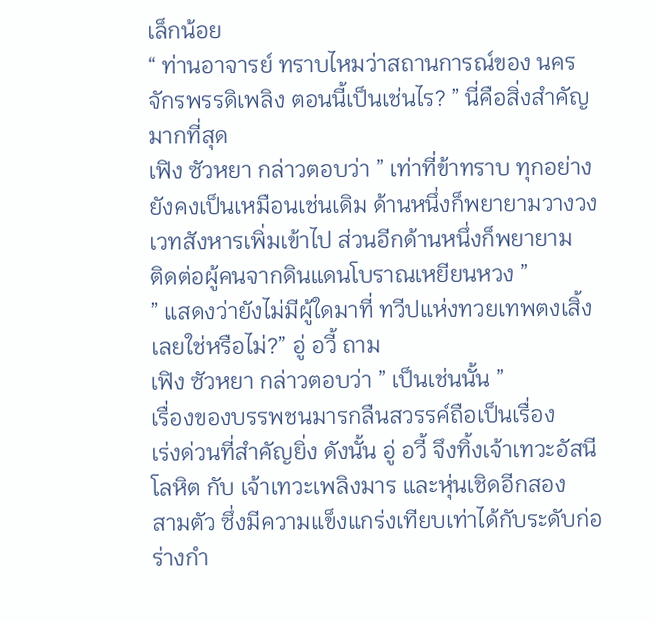เล็กน้อย
“ ท่านอาจารย์ ทราบไหมว่าสถานการณ์ของ นคร
จักรพรรดิเพลิง ตอนนี้เป็นเช่นไร? ” นี่คือสิ่งสำคัญ
มากที่สุด
เฟิง ซัวหยา กล่าวตอบว่า ” เท่าที่ข้าทราบ ทุกอย่าง
ยังคงเป็นเหมือนเช่นเดิม ด้านหนึ่งก็พยายามวางวง
เวทสังหารเพิ่มเข้าไป ส่วนอีกด้านหนึ่งก็พยายาม
ติดต่อผู้คนจากดินแดนโบราณเหยียนหวง ”
” แสดงว่ายังไม่มีผู้ใดมาที่ ทวีปแห่งทวยเทพตงเสิ้ง
เลยใช่หรือไม่?” อู่ อวี้ ถาม
เฟิง ซัวหยา กล่าวตอบว่า ” เป็นเช่นนั้น ”
เรื่องของบรรพชนมารกลืนสวรรค์ถือเป็นเรื่อง
เร่งด่วนที่สำคัญยิ่ง ดังนั้น อู่ อวี้ จึงทิ้งเจ้าเทวะอัสนี
โลหิต กับ เจ้าเทวะเพลิงมาร และหุ่นเชิดอีกสอง
สามตัว ซึ่งมีความแข็งแกร่งเทียบเท่าได้กับระดับก่อ
ร่างกำ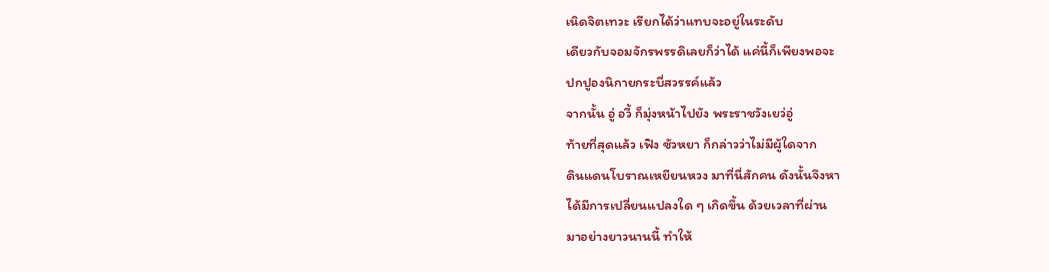เนิดจิตเทวะ เรียกได้ว่าแทบจะอยู่ในระดับ
เดียวกับจอมจักรพรรดิเลยก็ว่าได้ แค่นี้ก็เพียงพอจะ
ปกปูองนิกายกระบี่สวรรค์แล้ว
จากนั้น อู่ อวี้ ก็มุ่งหน้าไปยัง พระราชวังเยว่อู่
ท้ายที่สุดแล้ว เฟิง ซัวหยา ก็กล่าวว่าไม่มีผู้ใดจาก
ดินแดนโบราณเหยียนหวง มาที่นี่สักคน ดังนั้นจึงหา
ได้มีการเปลี่ยนแปลงใด ๆ เกิดขึ้น ด้วยเวลาที่ผ่าน
มาอย่างยาวนานนี้ ทำให้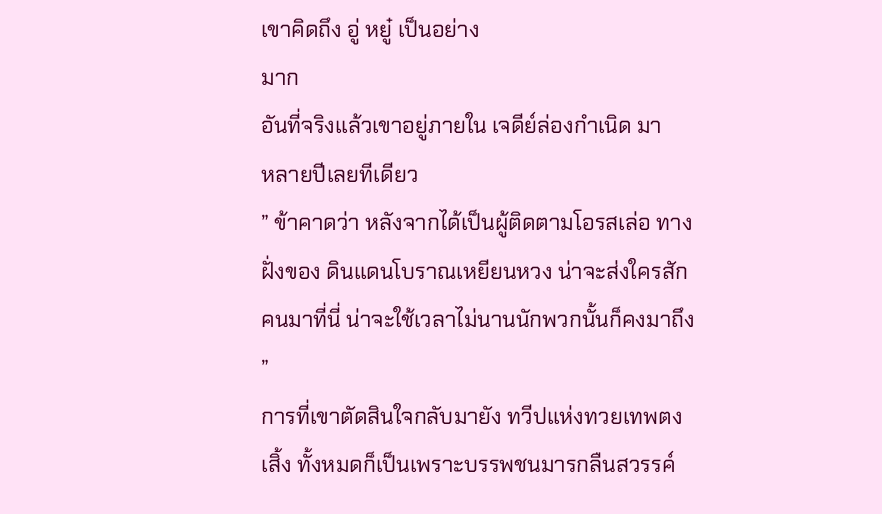เขาคิดถึง อู่ หยู๋ เป็นอย่าง
มาก
อันที่จริงแล้วเขาอยู่ภายใน เจดีย์ล่องกำเนิด มา
หลายปีเลยทีเดียว
” ข้าคาดว่า หลังจากได้เป็นผู้ติดตามโอรสเล่อ ทาง
ฝั่งของ ดินแดนโบราณเหยียนหวง น่าจะส่งใครสัก
คนมาที่นี่ น่าจะใช้เวลาไม่นานนักพวกนั้นก็คงมาถึง
”
การที่เขาตัดสินใจกลับมายัง ทวีปแห่งทวยเทพตง
เสิ้ง ทั้งหมดก็เป็นเพราะบรรพชนมารกลืนสวรรค์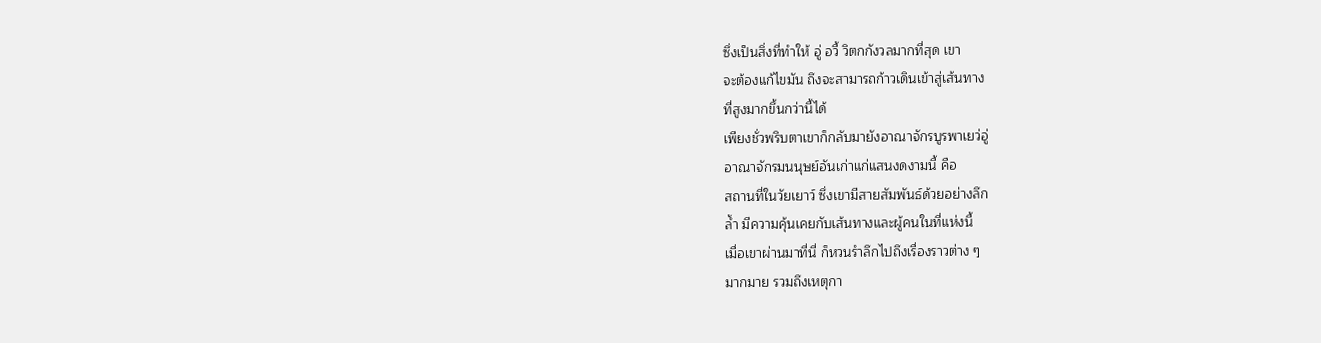ซึ่งเป็นสิ่งที่ทำให้ อู่ อวี้ วิตกกังวลมากที่สุด เขา
จะต้องแก้ไขมัน ถึงจะสามารถก้าวเดินเข้าสู่เส้นทาง
ที่สูงมากขึ้นกว่านี้ได้
เพียงชั่วพริบตาเขาก็กลับมายังอาณาจักรบูรพาเยว่อู่
อาณาจักรมนนุษย์อันเก่าแก่แสนงดงามนี้ คือ
สถานที่ในวัยเยาว์ ซึ่งเขามีสายสัมพันธ์ด้วยอย่างลึก
ล้ำ มีความคุ้นเคยกับเส้นทางและผู้คนในที่แห่งนี้
เมื่อเขาผ่านมาที่นี่ ก็หวนรำลึกไปถึงเรื่องราวต่าง ๆ
มากมาย รวมถึงเหตุกา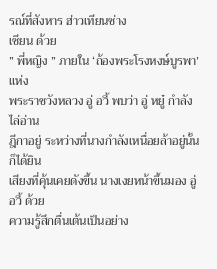รณ์ที่สังหาร ฮ่าวเทียนซ่าง
เซียน ด้วย
” พี่หญิง ” ภายใน ‘ถ้องพระโรงหงษ์บูรพา’ แห่ง
พระราชวังหลวง อู่ อวี้ พบว่า อู่ หยู๋ กำลังไล่อ่าน
ฎีกาอยู่ ระหว่างที่นางกำลังเหนื่อยล้าอยู่นั้น ก็ได้ยิน
เสียงที่คุ้นเคยดังขึ้น นางเงยหน้าขึ้นมอง อู่ อวี้ ด้วย
ความรู้สึกตื่นเต้นเป็นอย่าง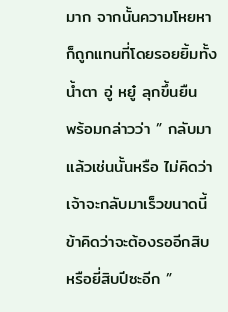มาก จากนั้นความโหยหา
ก็ถูกแทนที่โดยรอยยิ้มทั้งน้ำตา อู่ หยู๋ ลุกขึ้นยืน
พร้อมกล่าวว่า ” กลับมาแล้วเช่นนั้นหรือ ไม่คิดว่า
เจ้าจะกลับมาเร็วขนาดนี้ ข้าคิดว่าจะต้องรออีกสิบ
หรือยี่สิบปีซะอีก ”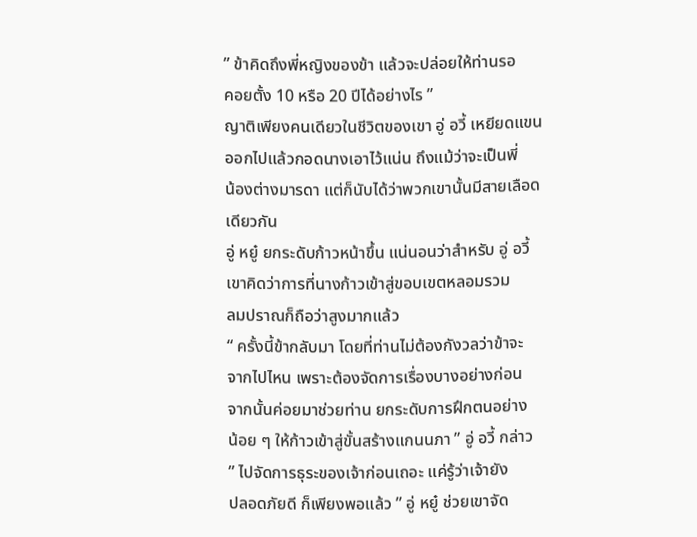” ข้าคิดถึงพี่หญิงของข้า แล้วจะปล่อยให้ท่านรอ
คอยตั้ง 10 หรือ 20 ปีได้อย่างไร ”
ญาติเพียงคนเดียวในชีวิตของเขา อู่ อวี้ เหยียดแขน
ออกไปแล้วกอดนางเอาไว้แน่น ถึงแม้ว่าจะเป็นพี่
น้องต่างมารดา แต่ก็นับได้ว่าพวกเขานั้นมีสายเลือด
เดียวกัน
อู่ หยู๋ ยกระดับก้าวหน้าขึ้น แน่นอนว่าสำหรับ อู่ อวี้
เขาคิดว่าการที่นางก้าวเข้าสู่ขอบเขตหลอมรวม
ลมปราณก็ถือว่าสูงมากแล้ว
“ ครั้งนี้ข้ากลับมา โดยที่ท่านไม่ต้องกังวลว่าข้าจะ
จากไปไหน เพราะต้องจัดการเรื่องบางอย่างก่อน
จากนั้นค่อยมาช่วยท่าน ยกระดับการฝึกตนอย่าง
น้อย ๆ ให้ก้าวเข้าสู่ขั้นสร้างแกนนภา ” อู่ อวี้ กล่าว
” ไปจัดการธุระของเจ้าก่อนเถอะ แค่รู้ว่าเจ้ายัง
ปลอดภัยดี ก็เพียงพอแล้ว ” อู่ หยู๋ ช่วยเขาจัด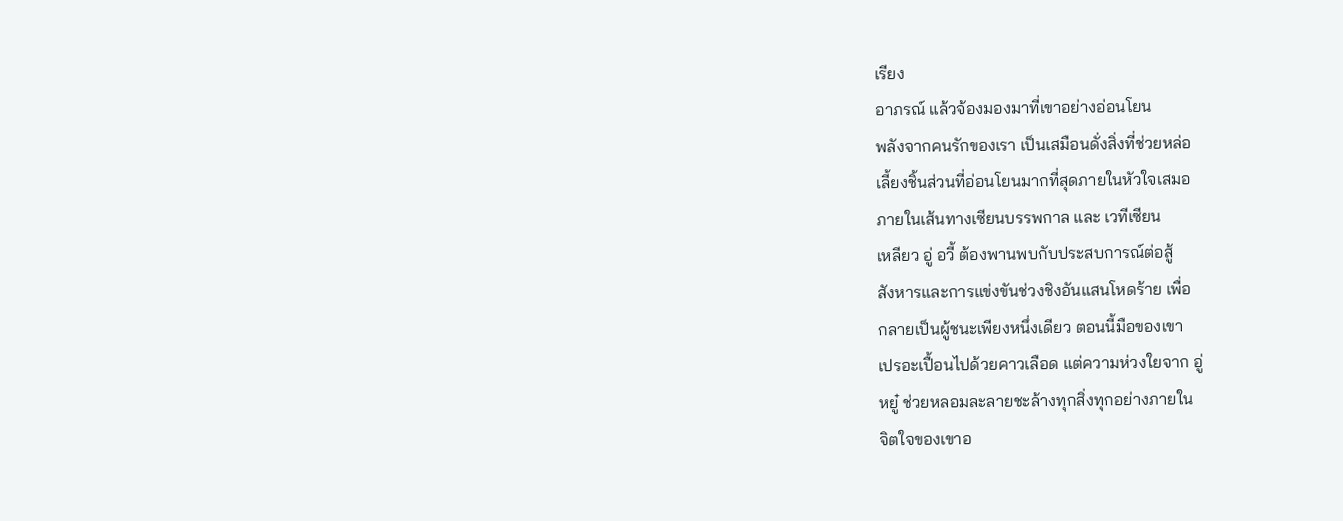เรียง
อาภรณ์ แล้วจ้องมองมาที่เขาอย่างอ่อนโยน
พลังจากคนรักของเรา เป็นเสมือนดั่งสิ่งที่ช่วยหล่อ
เลี้ยงชิ้นส่วนที่อ่อนโยนมากที่สุดภายในหัวใจเสมอ
ภายในเส้นทางเซียนบรรพกาล และ เวทีเซียน
เหลียว อู่ อวี้ ต้องพานพบกับประสบการณ์ต่อสู้
สังหารและการแข่งขันช่วงชิงอันแสนโหดร้าย เพื่อ
กลายเป็นผู้ชนะเพียงหนึ่งเดียว ตอนนี้มือของเขา
เปรอะเปื้อนไปด้วยคาวเลือด แต่ความห่วงใยจาก อู่
หยู๋ ช่วยหลอมละลายชะล้างทุกสิ่งทุกอย่างภายใน
จิตใจของเขาอ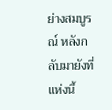ย่างสมบูรณ์ หลังกลับมายังที่แห่งนี้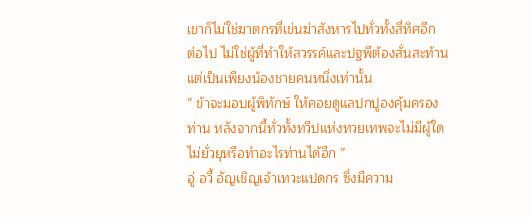เขาก็ไม่ใช่ฆาตกรที่เข่นฆ่าสังหารไปทั่วทั้งสี่ทิศอีก
ต่อไป ไม่ใช่ผู้ที่ทำให้สวรรค์และปฐพีต้องสั่นสะท้าน
แต่เป็นเพียงน้องชายคนหนึ่งเท่านั้น
” ข้าจะมอบผู้พิทักษ์ ให้คอยดูแลปกปูองคุ้มครอง
ท่าน หลังจากนี้ทั่วทั้งทวีปแห่งทวยเทพจะไม่มีผู้ใด
ไม่ยั่วยุหรือทำอะไรท่านได้อีก ”
อู่ อวี้ อัญเชิญเจ้าเทวะแปดกร ซึ่งมีความ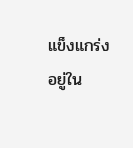แข็งแกร่ง
อยู่ใน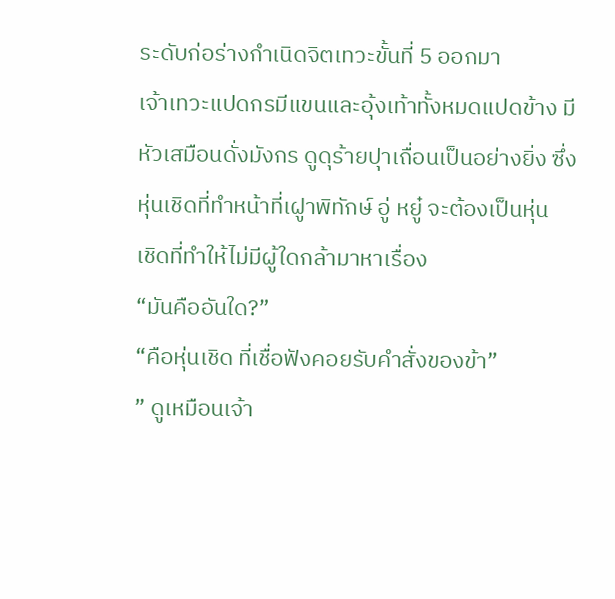ระดับก่อร่างกำเนิดจิตเทวะขั้นที่ 5 ออกมา
เจ้าเทวะแปดกรมีแขนและอุ้งเท้าทั้งหมดแปดข้าง มี
หัวเสมือนดั่งมังกร ดูดุร้ายปุาเถื่อนเป็นอย่างยิ่ง ซึ่ง
หุ่นเชิดที่ทำหน้าที่เฝูาพิทักษ์ อู่ หยู๋ จะต้องเป็นหุ่น
เชิดที่ทำให้ไม่มีผู้ใดกล้ามาหาเรื่อง
“มันคืออันใด?”
“คือหุ่นเชิด ที่เชื่อฟังคอยรับคำสั่งของข้า”
” ดูเหมือนเจ้า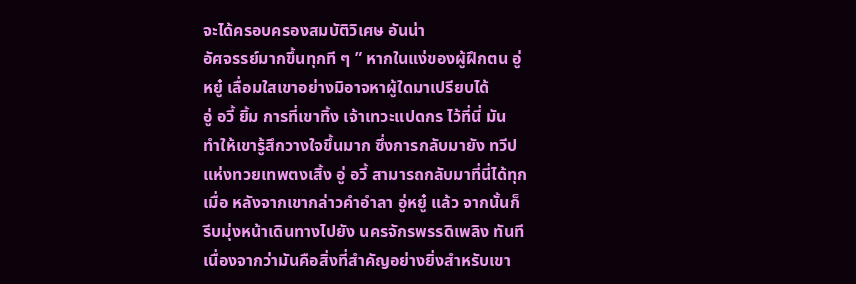จะได้ครอบครองสมบัติวิเศษ อันน่า
อัศจรรย์มากขึ้นทุกที ๆ ” หากในแง่ของผู้ฝึกตน อู่
หยู๋ เลื่อมใสเขาอย่างมิอาจหาผู้ใดมาเปรียบได้
อู่ อวี้ ยิ้ม การที่เขาทิ้ง เจ้าเทวะแปดกร ไว้ที่นี่ มัน
ทำให้เขารู้สึกวางใจขึ้นมาก ซึ่งการกลับมายัง ทวีป
แห่งทวยเทพตงเสิ้ง อู่ อวี้ สามารถกลับมาที่นี่ได้ทุก
เมื่อ หลังจากเขากล่าวคำอำลา อู่หยู๋ แล้ว จากนั้นก็
รีบมุ่งหน้าเดินทางไปยัง นครจักรพรรดิเพลิง ทันที
เนื่องจากว่ามันคือสิ่งที่สำคัญอย่างยิ่งสำหรับเขา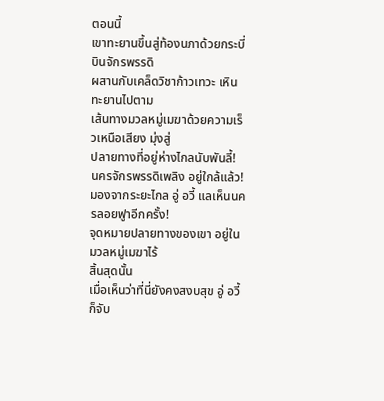ตอนนี้
เขาทะยานขึ้นสู่ท้องนภาด้วยกระบี่บินจักรพรรดิ
ผสานกับเคล็ดวิชาก้าวเทวะ เหินทะยานไปตาม
เส้นทางมวลหมู่เมฆาด้วยความเร็วเหนือเสียง มุ่งสู่
ปลายทางที่อยู่ห่างไกลนับพันลี้!
นครจักรพรรดิเพลิง อยู่ใกล้แล้ว!
มองจากระยะไกล อู่ อวี้ แลเห็นนครลอยฟูาอีกครั้ง!
จุดหมายปลายทางของเขา อยู่ในมวลหมู่เมฆาไร้
สิ้นสุดนั้น
เมื่อเห็นว่าที่นี่ยังคงสงบสุข อู่ อวี้ ก็จับ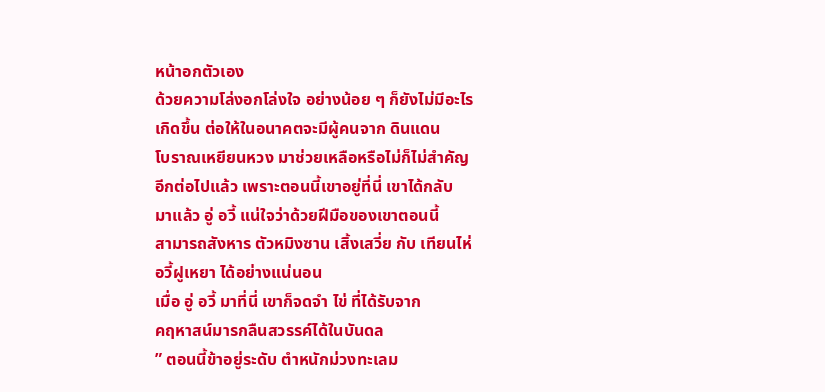หน้าอกตัวเอง
ด้วยความโล่งอกโล่งใจ อย่างน้อย ๆ ก็ยังไม่มีอะไร
เกิดขึ้น ต่อให้ในอนาคตจะมีผู้คนจาก ดินแดน
โบราณเหยียนหวง มาช่วยเหลือหรือไม่ก็ไม่สำคัญ
อีกต่อไปแล้ว เพราะตอนนี้เขาอยู่ที่นี่ เขาได้กลับ
มาแล้ว อู่ อวี้ แน่ใจว่าด้วยฝีมือของเขาตอนนี้
สามารถสังหาร ตัวหมิงซาน เสิ้งเสวี่ย กับ เทียนไห่
อวี้ฝูเหยา ได้อย่างแน่นอน
เมื่อ อู่ อวี้ มาที่นี่ เขาก็จดจำ ไข่ ที่ได้รับจาก
คฤหาสน์มารกลืนสวรรค์ได้ในบันดล
” ตอนนี้ข้าอยู่ระดับ ตำหนักม่วงทะเลม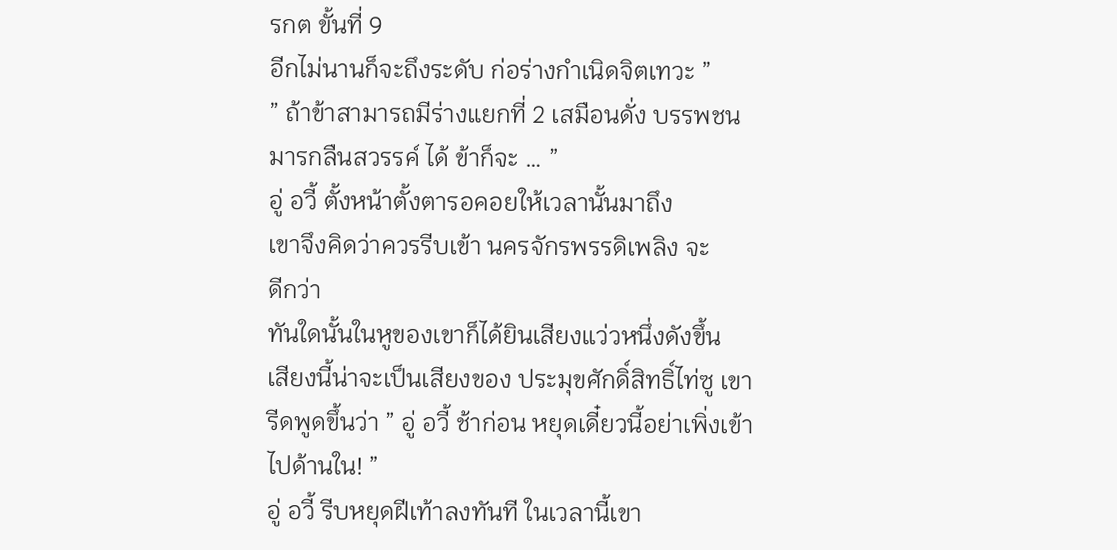รกต ขั้นที่ 9
อีกไม่นานก็จะถึงระดับ ก่อร่างกำเนิดจิตเทวะ ”
” ถ้าข้าสามารถมีร่างแยกที่ 2 เสมือนดั่ง บรรพชน
มารกลืนสวรรค์ ได้ ข้าก็จะ … ”
อู่ อวี้ ตั้งหน้าตั้งตารอคอยให้เวลานั้นมาถึง
เขาจึงคิดว่าควรรีบเข้า นครจักรพรรดิเพลิง จะ
ดีกว่า
ทันใดนั้นในหูของเขาก็ได้ยินเสียงแว่วหนึ่งดังขึ้น
เสียงนี้น่าจะเป็นเสียงของ ประมุขศักดิ์สิทธิ์ไท่ซู เขา
รีดพูดขึ้นว่า ” อู่ อวี้ ช้าก่อน หยุดเดี๋ยวนี้อย่าเพิ่งเข้า
ไปด้านใน! ”
อู่ อวี้ รีบหยุดฝีเท้าลงทันที ในเวลานี้เขา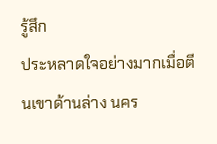รู้สึก
ประหลาดใจอย่างมากเมื่อตีนเขาด้านล่าง นคร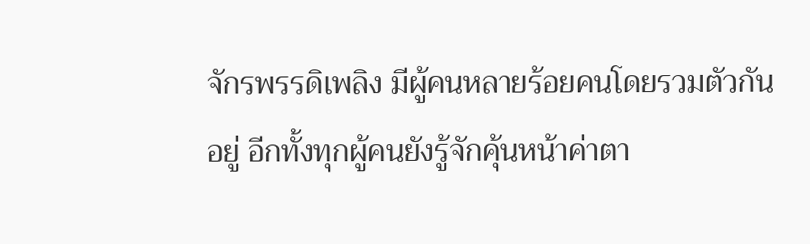จักรพรรดิเพลิง มีผู้คนหลายร้อยคนโดยรวมตัวกัน
อยู่ อีกทั้งทุกผู้คนยังรู้จักคุ้นหน้าค่าตา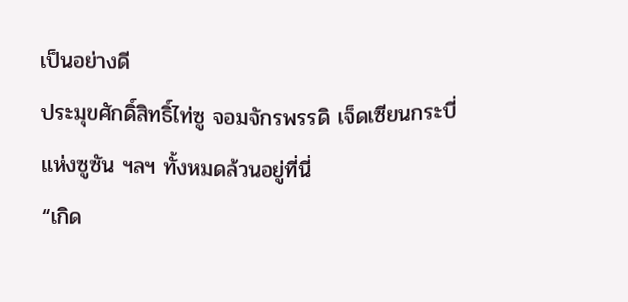เป็นอย่างดี
ประมุขศักดิ์สิทธิ์ไท่ซู จอมจักรพรรดิ เจ็ดเซียนกระบี่
แห่งซูซัน ฯลฯ ทั้งหมดล้วนอยู่ที่นี่
“เกิด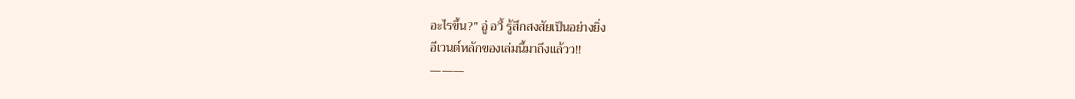อะไรขึ้น?” อู่ อวี้ รู้สึกสงสัยเป็นอย่างยิ่ง
อีเวนต์หลักของเล่มนี้มาถึงแล้วว!!
———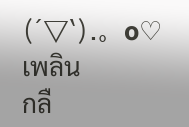(´▽`).。o♡เพลิน
กลื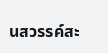นสวรรค์สะ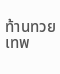ท้านทวยเทพ